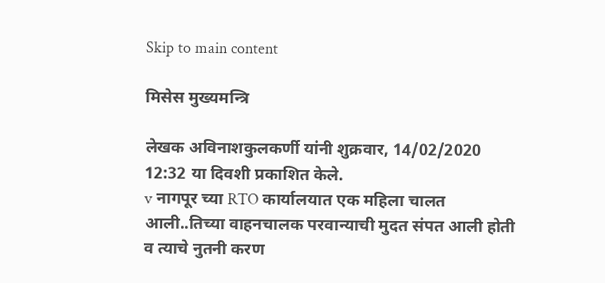Skip to main content

मिसेस मुख्यमन्त्रि

लेखक अविनाशकुलकर्णी यांनी शुक्रवार, 14/02/2020 12:32 या दिवशी प्रकाशित केले.
v नागपूर च्या RTO कार्यालयात एक महिला चालत आली..तिच्या वाहनचालक परवान्याची मुदत संपत आली होती व त्याचे नुतनी करण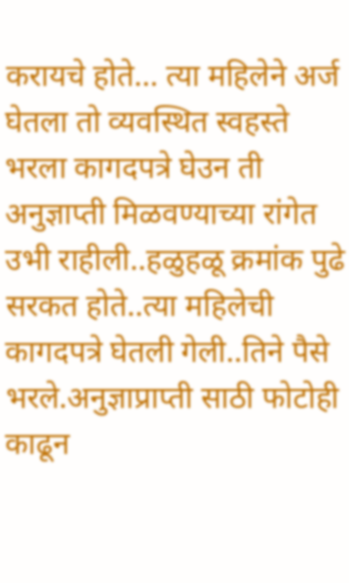करायचे होते... त्या महिलेने अर्ज घेतला तो व्यवस्थित स्वहस्ते भरला कागदपत्रे घेउन ती अनुज्ञाप्ती मिळवण्याच्या रांगेत उभी राहीली..हळुहळू क्रमांक पुढे सरकत होते..त्या महिलेची कागदपत्रे घेतली गेली..तिने पैसे भरले.अनुज्ञाप्राप्ती साठी फोटोही काढून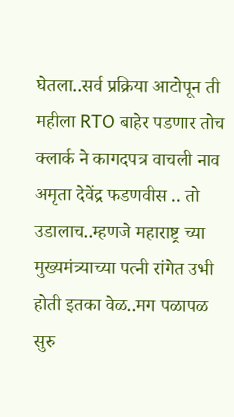घेतला..सर्व प्रक्रिया आटोपून ती महीला RTO बाहेर पडणार तोच क्लार्क ने कागदपत्र वाचली नाव अमृता देवेंद्र फडणवीस .. तो उडालाच..म्हणजे महाराष्ट्र च्या मुख्यमंत्र्याच्या पत्नी रांगेत उभी होती इतका वेळ..मग पळापळ सुरु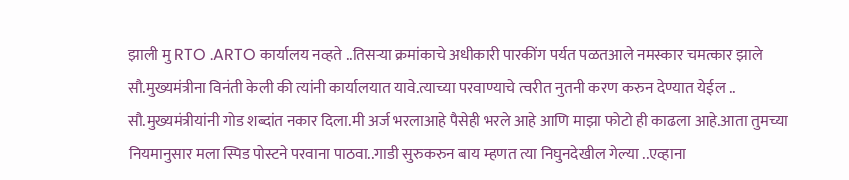झाली मु RTO .ARTO कार्यालय नव्हते ..तिसऱ्या क्रमांकाचे अधीकारी पारकींग पर्यत पळतआले नमस्कार चमत्कार झाले सौ.मुख्यमंत्रीना विनंती केली की त्यांनी कार्यालयात यावे.त्याच्या परवाण्याचे त्वरीत नुतनी करण करुन देण्यात येईल .. सौ.मुख्यमंत्रीयांनी गोड शब्दांत नकार दिला.मी अर्ज भरलाआहे पैसेही भरले आहे आणि माझा फोटो ही काढला आहे.आता तुमच्या नियमानुसार मला स्पिड पोस्टने परवाना पाठवा..गाडी सुरुकरुन बाय म्हणत त्या निघुनदेखील गेल्या ..एव्हाना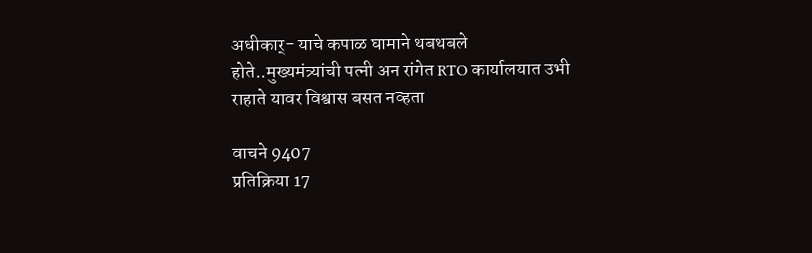अधीकार्- याचे कपाळ घामाने थबथबले होते..मुख्यमंत्र्यांची पत्नी अन रांगेत RTO कार्यालयात उभी राहाते यावर विश्वास बसत नव्हता

वाचने 9407
प्रतिक्रिया 17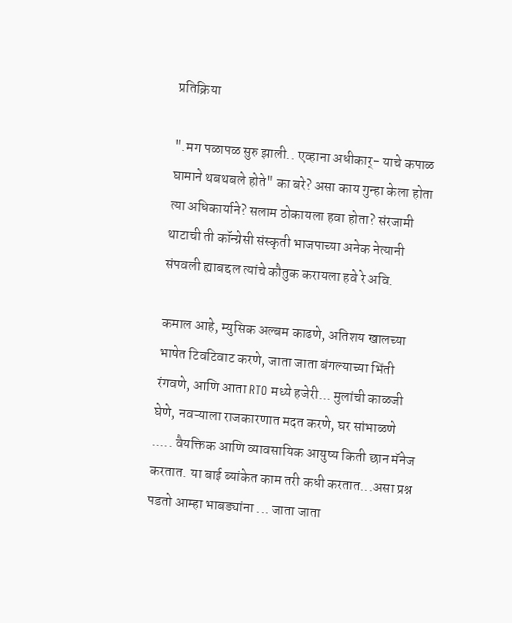प्रतिक्रिया

".मग पळापळ सुरु झाली.. एव्हाना अधीकार्- याचे कपाळ घामाने थबथबले होते" का बरे? असा काय गुन्हा केला होता त्या अधिकार्याने? सलाम ठोकायला हवा होता? संरजामी थाटाची ती कॉन्ग्रेसी संस्कृती भाजपाच्या अनेक नेत्यानी संपवली ह्याबद्दल त्यांचे कौतुक करायला हवे रे अवि.

कमाल आहे, म्युसिक अल्बम काढणे, अतिशय खालच्या भाषेत टिवटिवाट करणे, जाता जाता बंगल्याच्या भिंती रंगवणे, आणि आता RTO मध्ये हजेरी... मुलांची काळजी घेणे, नवऱ्याला राजकारणात मदत करणे, घर सांभाळणे ..... वैयक्तिक आणि व्यावसायिक आयुष्य किती छान मॅनेज करतात. या बाई ब्यांकेत काम तरी कधी करतात...असा प्रश्न पडतो आम्हा भाबड्यांना ... जाता जाता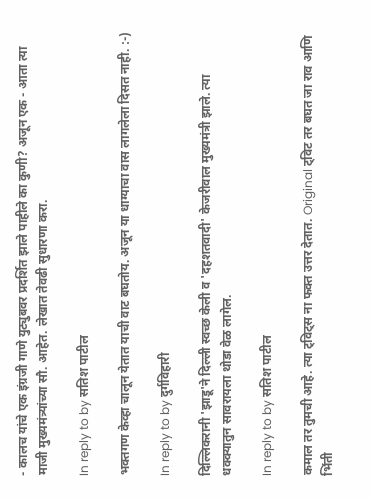- कालच यांचे एक इंग्रजी गाणे युट्युबवर प्रदर्शित झाले पाहीले का कुणी? अजून एक - आता त्या माजी मुख्यमंत्र्यांच्या सौ. आहेत. लेखात तेवढी सुधारणा करा.

In reply to by सतिश पाटील

भक्तगण केव्हा चालून येतात याची वाट बघतोय. अजून या धाग्याचा वास लागलेला दिसत नाही. :-)

In reply to by दुर्गविहारी

दिल्लिकरानी 'झाडू'ने दिल्ली स्वच्छ केली व 'दहशतवादी' केजरीवाल मुख्यमंत्री झाले. त्या धक्क्यातुन सावरायला थोडा वेळ लागेल.

In reply to by सतिश पाटील

कमाल तर तुमची आहे. त्या ट्विट्स ना फक्त उत्तर देतात. Original ट्विट तर बघत जा राव आणि भिंती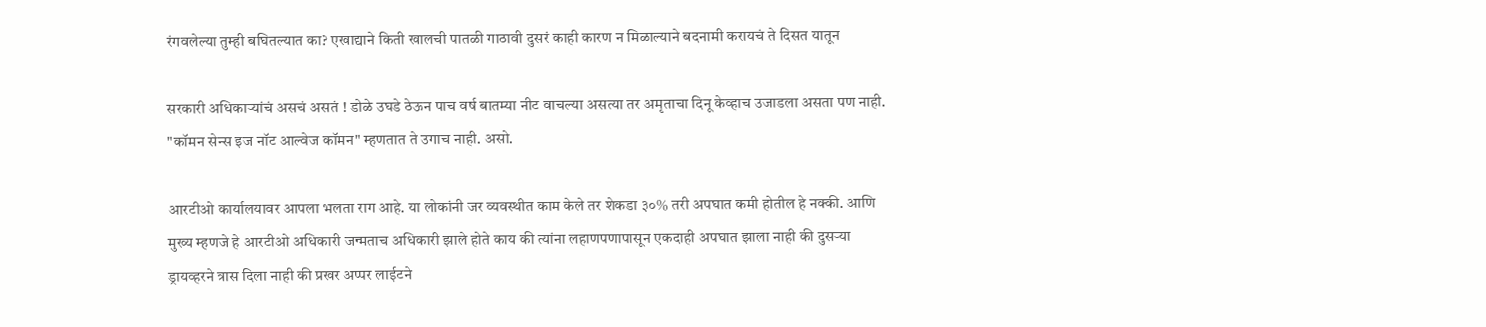रंगवलेल्या तुम्ही बघितल्यात का? एखाद्याने किती खालची पातळी गाठावी दुसरं काही कारण न मिळाल्याने बदनामी करायचं ते दिसत यातून

सरकारी अधिकार्‍यांचं असचं असतं ! डोळे उघडे ठेऊन पाच वर्ष बातम्या नीट वाचल्या असत्या तर अमृताचा दिनू केव्हाच उजाडला असता पण नाही. "कॉमन सेन्स इज नॉट आल्वेज कॉमन" म्हणतात ते उगाच नाही. असो.

आरटीओ कार्यालयावर आपला भलता राग आहे. या लोकांनी जर व्यवस्थीत काम केले तर शेकडा ३०% तरी अपघात कमी होतील हे नक्की. आणि मुख्य म्हणजे हे आरटीओ अधिकारी जन्मताच अधिकारी झाले होते काय की त्यांना लहाणपणापासून एकदाही अपघात झाला नाही की दुसर्‍या ड्रायव्हरने त्रास दिला नाही की प्रखर अप्पर लाईटने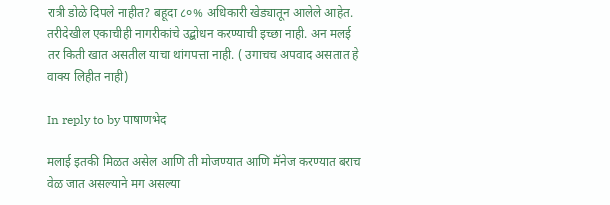रात्री डोळे दिपले नाहीत? बहूदा ८०% अधिकारी खेड्यातून आलेले आहेत. तरीदेखील एकाचीही नागरीकांचे उद्बोधन करण्याची इच्छा नाही. अन मलई तर किती खात असतील याचा थांगपत्ता नाही. ( उगाचच अपवाद असतात हे वाक्य लिहीत नाही)

In reply to by पाषाणभेद

मलाई इतकी मिळत असेल आणि ती मोजण्यात आणि मॅनेज करण्यात बराच वेळ जात असल्याने मग असल्या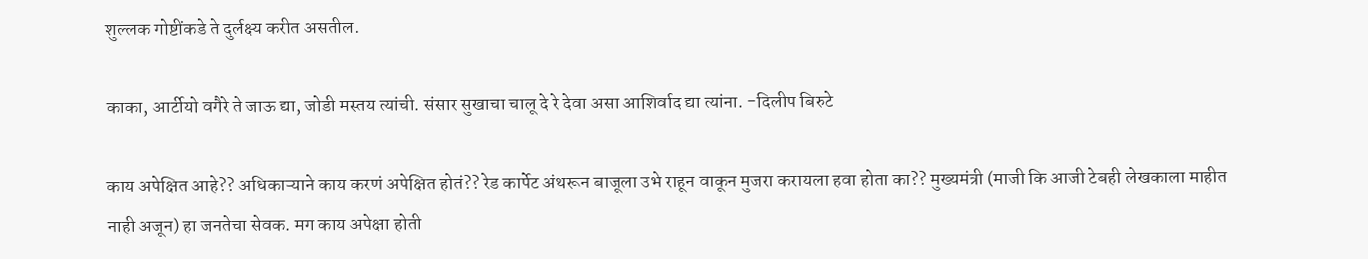शुल्लक गोष्टींकडे ते दुर्लक्ष्य करीत असतील.

काका, आर्टीयो वगैरे ते जाऊ द्या, जोडी मस्तय त्यांची. संसार सुखाचा चालू दे रे देवा असा आशिर्वाद द्या त्यांना. -दिलीप बिरुटे

काय अपेक्षित आहे?? अधिकाऱ्याने काय करणं अपेक्षित होतं?? रेड कार्पेट अंथरून बाजूला उभे राहून वाकून मुजरा करायला हवा होता का?? मुख्यमंत्री (माजी कि आजी टेबही लेखकाला माहीत नाही अजून) हा जनतेचा सेवक. मग काय अपेक्षा होती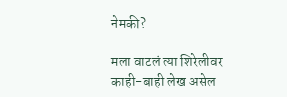नेमकी?

मला वाटलं त्या शिरेलीवर काही-बाही लेख असेल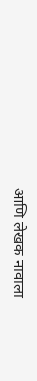आणि लेखक नावाला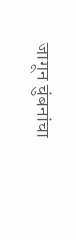जागून चुंबनांचा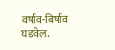वर्षाव-बिर्षाव घडवेल.